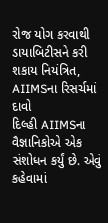રોજ યોગ કરવાથી ડાયાબિટીસને કરી શકાય નિયંત્રિત, AIIMSના રિસર્ચમાં દાવો
દિલ્હી AIIMSના વૈજ્ઞાનિકોએ એક સંશોધન કર્યું છે. એવું કહેવામાં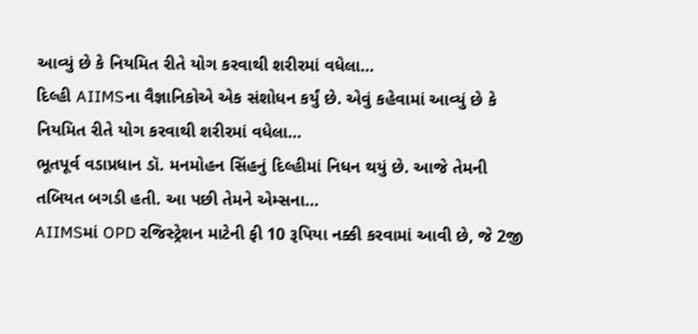આવ્યું છે કે નિયમિત રીતે યોગ કરવાથી શરીરમાં વધેલા…
દિલ્હી AIIMSના વૈજ્ઞાનિકોએ એક સંશોધન કર્યું છે. એવું કહેવામાં આવ્યું છે કે નિયમિત રીતે યોગ કરવાથી શરીરમાં વધેલા…
ભૂતપૂર્વ વડાપ્રધાન ડૉ. મનમોહન સિંહનું દિલ્હીમાં નિધન થયું છે. આજે તેમની તબિયત બગડી હતી. આ પછી તેમને એમ્સના…
AIIMSમાં OPD રજિસ્ટ્રેશન માટેની ફી 10 રૂપિયા નક્કી કરવામાં આવી છે, જે 2જી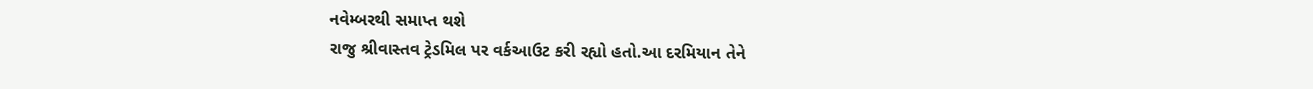નવેમ્બરથી સમાપ્ત થશે
રાજુ શ્રીવાસ્તવ ટ્રેડમિલ પર વર્કઆઉટ કરી રહ્યો હતો.આ દરમિયાન તેને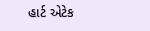હાર્ટ એટેક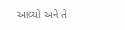આવ્યો અને તે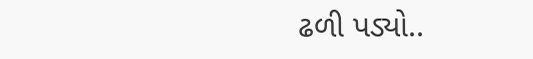ઢળી પડ્યો..